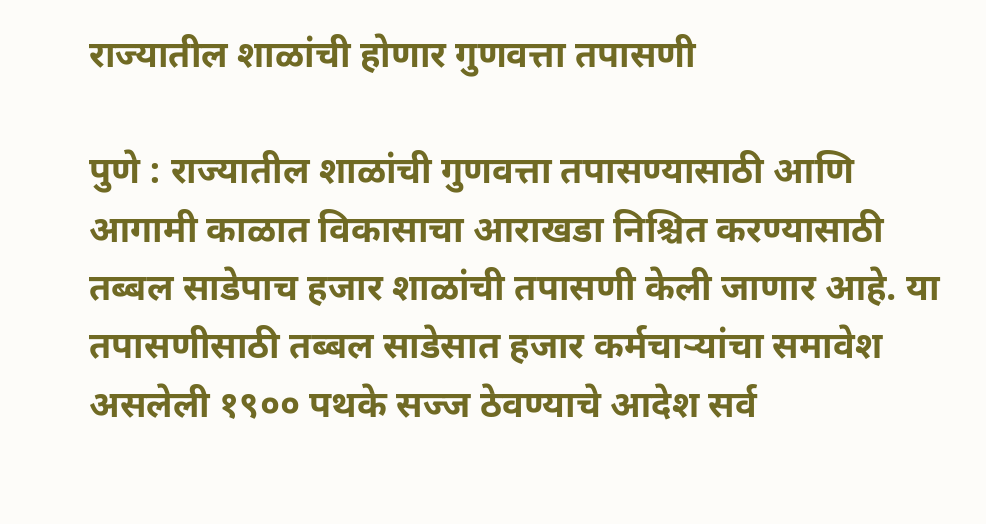राज्यातील शाळांची होणार गुणवत्ता तपासणी

पुणे : राज्यातील शाळांची गुणवत्ता तपासण्यासाठी आणि आगामी काळात विकासाचा आराखडा निश्चित करण्यासाठी तब्बल साडेपाच हजार शाळांची तपासणी केली जाणार आहे. या तपासणीसाठी तब्बल साडेसात हजार कर्मचाऱ्यांचा समावेश असलेली १९०० पथके सज्ज ठेवण्याचे आदेश सर्व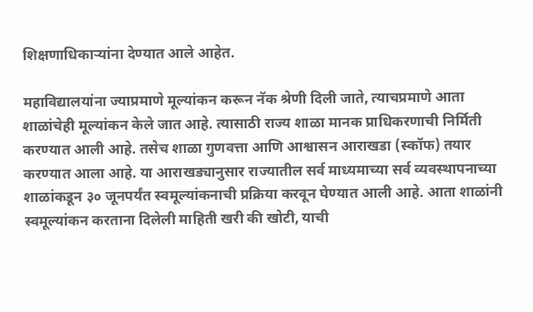शिक्षणाधिकाऱ्यांना देण्यात आले आहेत.

महाविद्यालयांना ज्याप्रमाणे मूल्यांकन करून नॅक श्रेणी दिली जाते, त्याचप्रमाणे आता शाळांचेही मूल्यांकन केले जात आहे. त्यासाठी राज्य शाळा मानक प्राधिकरणाची निर्मिती करण्यात आली आहे. तसेच शाळा गुणवत्ता आणि आश्वासन आराखडा (स्कॉफ) तयार करण्यात आला आहे. या आराखड्यानुसार राज्यातील सर्व माध्यमाच्या सर्व व्यवस्थापनाच्या शाळांकडून ३० जूनपर्यंत स्वमूल्यांकनाची प्रक्रिया करवून घेण्यात आली आहे. आता शाळांनी स्वमूल्यांकन करताना दिलेली माहिती खरी की खोटी, याची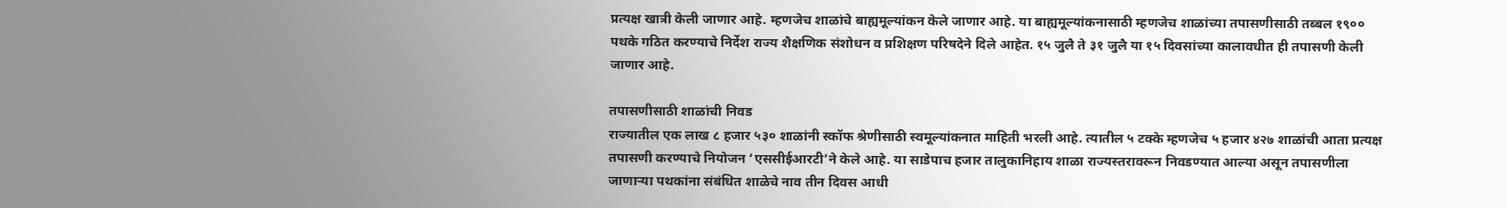प्रत्यक्ष खात्री केली जाणार आहे. म्हणजेच शाळांचे बाह्यमूल्यांकन केले जाणार आहे. या बाह्यमूल्यांकनासाठी म्हणजेच शाळांच्या तपासणीसाठी तब्बल १९०० पथके गठित करण्याचे निर्देश राज्य शैक्षणिक संशोधन व प्रशिक्षण परिषदेने दिले आहेत. १५ जुलै ते ३१ जुलै या १५ दिवसांच्या कालावधीत ही तपासणी केली जाणार आहे.

तपासणीसाठी शाळांची निवड
राज्यातील एक लाख ८ हजार ५३० शाळांनी स्कॉफ श्रेणीसाठी स्वमूल्यांकनात माहिती भरली आहे. त्यातील ५ टक्के म्हणजेच ५ हजार ४२७ शाळांची आता प्रत्यक्ष तपासणी करण्याचे नियोजन ‘एससीईआरटी’ने केले आहे. या साडेपाच हजार तालुकानिहाय शाळा राज्यस्तरावरून निवडण्यात आल्या असून तपासणीला जाणाऱ्या पथकांना संबंधित शाळेचे नाव तीन दिवस आधी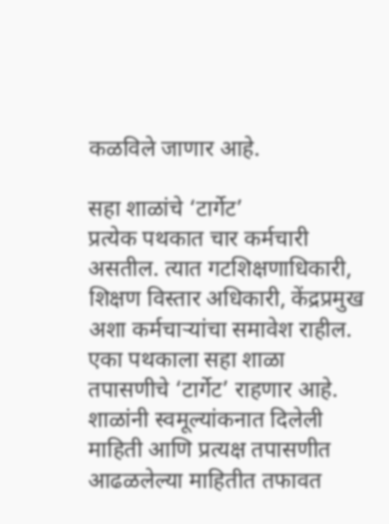कळविले जाणार आहे.

सहा शाळांचे ‘टार्गेट’
प्रत्येक पथकात चार कर्मचारी असतील. त्यात गटशिक्षणाधिकारी, शिक्षण विस्तार अधिकारी, केंद्रप्रमुख अशा कर्मचाऱ्यांचा समावेश राहील. एका पथकाला सहा शाळा तपासणीचे ‘टार्गेट’ राहणार आहे. शाळांनी स्वमूल्यांकनात दिलेली माहिती आणि प्रत्यक्ष तपासणीत आढळलेल्या माहितीत तफावत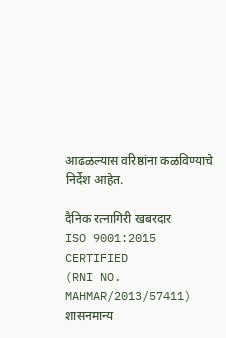आढळल्यास वरिष्ठांना कळविण्याचे निर्देश आहेत.

दैनिक रत्नागिरी खबरदार
ISO 9001:2015 CERTIFIED
(RNI NO. MAHMAR/2013/57411)
शासनमान्य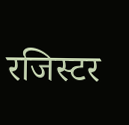रजिस्टर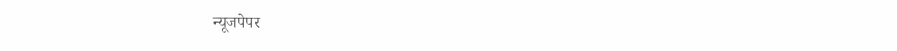न्यूजपेपर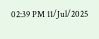02:39 PM 11/Jul/2025